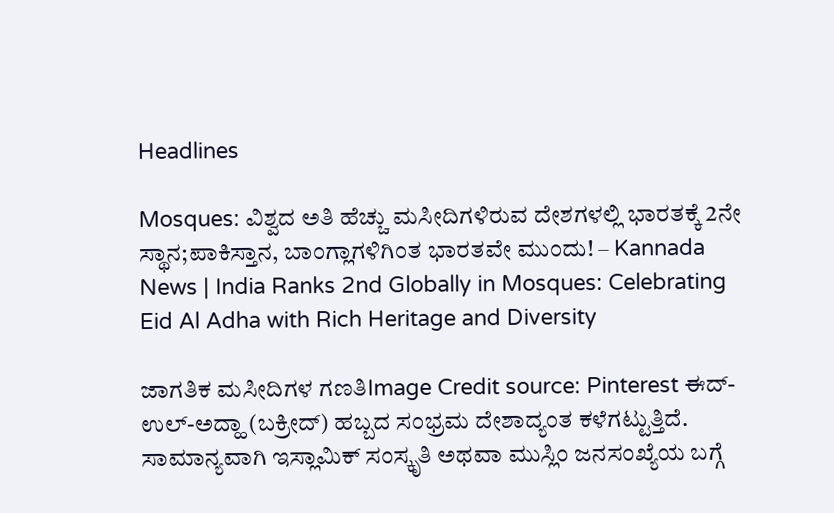Headlines

Mosques: ವಿಶ್ವದ ಅತಿ ಹೆಚ್ಚು ಮಸೀದಿಗಳಿರುವ ದೇಶಗಳಲ್ಲಿ ಭಾರತಕ್ಕೆ 2ನೇ ಸ್ಥಾನ;ಪಾಕಿಸ್ತಾನ, ಬಾಂಗ್ಲಾಗಳಿಗಿಂತ ಭಾರತವೇ ಮುಂದು! – Kannada News | India Ranks 2nd Globally in Mosques: Celebrating Eid Al Adha with Rich Heritage and Diversity

ಜಾಗತಿಕ ಮಸೀದಿಗಳ ಗಣತಿImage Credit source: Pinterest ಈದ್-ಉಲ್-ಅದ್ಹಾ (ಬಕ್ರೀದ್) ಹಬ್ಬದ ಸಂಭ್ರಮ ದೇಶಾದ್ಯಂತ ಕಳೆಗಟ್ಟುತ್ತಿದೆ. ಸಾಮಾನ್ಯವಾಗಿ ಇಸ್ಲಾಮಿಕ್ ಸಂಸ್ಕೃತಿ ಅಥವಾ ಮುಸ್ಲಿಂ ಜನಸಂಖ್ಯೆಯ ಬಗ್ಗೆ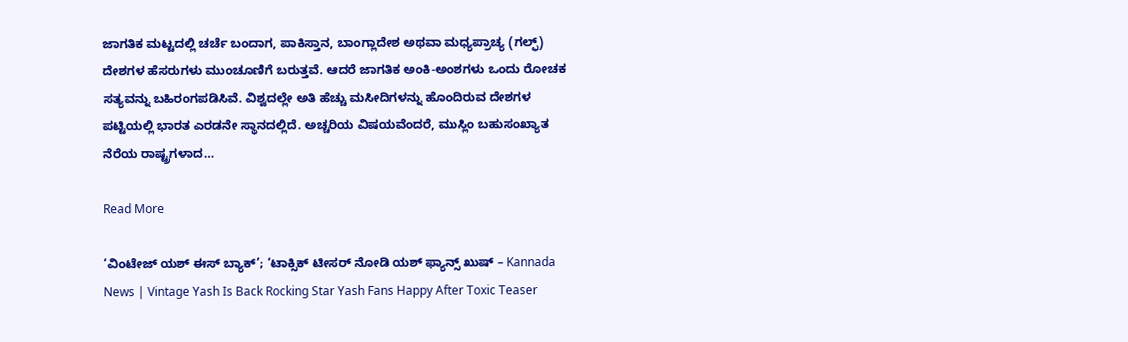ಜಾಗತಿಕ ಮಟ್ಟದಲ್ಲಿ ಚರ್ಚೆ ಬಂದಾಗ, ಪಾಕಿಸ್ತಾನ, ಬಾಂಗ್ಲಾದೇಶ ಅಥವಾ ಮಧ್ಯಪ್ರಾಚ್ಯ (ಗಲ್ಫ್) ದೇಶಗಳ ಹೆಸರುಗಳು ಮುಂಚೂಣಿಗೆ ಬರುತ್ತವೆ. ಆದರೆ ಜಾಗತಿಕ ಅಂಕಿ-ಅಂಶಗಳು ಒಂದು ರೋಚಕ ಸತ್ಯವನ್ನು ಬಹಿರಂಗಪಡಿಸಿವೆ. ವಿಶ್ವದಲ್ಲೇ ಅತಿ ಹೆಚ್ಚು ಮಸೀದಿಗಳನ್ನು ಹೊಂದಿರುವ ದೇಶಗಳ ಪಟ್ಟಿಯಲ್ಲಿ ಭಾರತ ಎರಡನೇ ಸ್ಥಾನದಲ್ಲಿದೆ. ಅಚ್ಚರಿಯ ವಿಷಯವೆಂದರೆ, ಮುಸ್ಲಿಂ ಬಹುಸಂಖ್ಯಾತ ನೆರೆಯ ರಾಷ್ಟ್ರಗಳಾದ…

Read More

‘ವಿಂಟೇಜ್ ಯಶ್ ಈಸ್ ಬ್ಯಾಕ್’; ‘ಟಾಕ್ಸಿಕ್ ಟೀಸರ್ ನೋಡಿ ಯಶ್ ಫ್ಯಾನ್ಸ್ ಖುಷ್ – Kannada News | Vintage Yash Is Back Rocking Star Yash Fans Happy After Toxic Teaser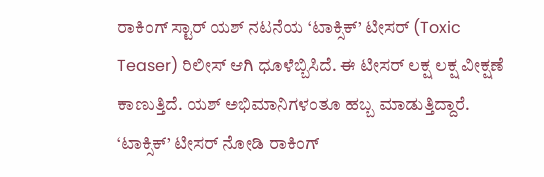ರಾಕಿಂಗ್ ಸ್ಟಾರ್ ಯಶ್ ನಟನೆಯ ‘ಟಾಕ್ಸಿಕ್’ ಟೀಸರ್ (Toxic Teaser) ರಿಲೀಸ್ ಆಗಿ ಧೂಳೆಬ್ಬಿಸಿದೆ. ಈ ಟೀಸರ್ ಲಕ್ಷ ಲಕ್ಷ ವೀಕ್ಷಣೆ ಕಾಣುತ್ತಿದೆ. ಯಶ್ ಅಭಿಮಾನಿಗಳಂತೂ ಹಬ್ಬ ಮಾಡುತ್ತಿದ್ದಾರೆ. ‘ಟಾಕ್ಸಿಕ್’ ಟೀಸರ್ ನೋಡಿ ರಾಕಿಂಗ್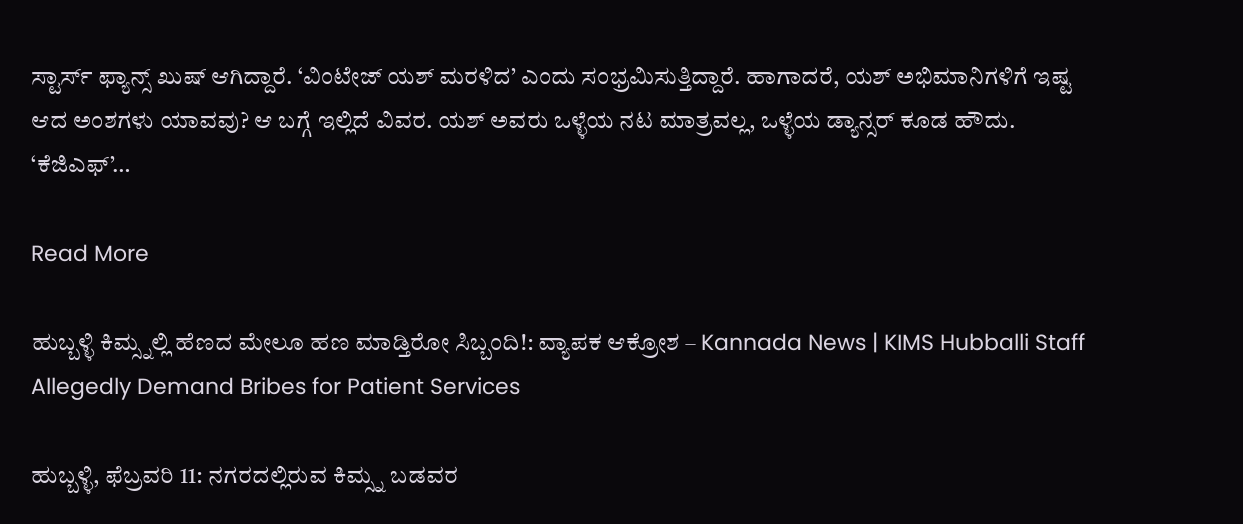ಸ್ಟಾರ್ಸ್ ಫ್ಯಾನ್ಸ್ ಖುಷ್ ಆಗಿದ್ದಾರೆ. ‘ವಿಂಟೇಜ್ ಯಶ್ ಮರಳಿದ’ ಎಂದು ಸಂಭ್ರಮಿಸುತ್ತಿದ್ದಾರೆ. ಹಾಗಾದರೆ, ಯಶ್ ಅಭಿಮಾನಿಗಳಿಗೆ ಇಷ್ಟ ಆದ ಅಂಶಗಳು ಯಾವವು? ಆ ಬಗ್ಗೆ ಇಲ್ಲಿದೆ ವಿವರ. ಯಶ್ ಅವರು ಒಳ್ಳೆಯ ನಟ ಮಾತ್ರವಲ್ಲ, ಒಳ್ಳೆಯ ಡ್ಯಾನ್ಸರ್ ಕೂಡ ಹೌದು. ‘ಕೆಜಿಎಫ್’…

Read More

ಹುಬ್ಬಳ್ಳಿ ಕಿಮ್ಸ್ನಲ್ಲಿ ಹೆಣದ ಮೇಲೂ ಹಣ ಮಾಡ್ತಿರೋ ಸಿಬ್ಬಂದಿ!: ವ್ಯಾಪಕ ಆಕ್ರೋಶ – Kannada News | KIMS Hubballi Staff Allegedly Demand Bribes for Patient Services

ಹುಬ್ಬಳ್ಳಿ, ಫೆಬ್ರವರಿ 11: ನಗರದಲ್ಲಿರುವ ಕಿಮ್ಸ್ನ ಬಡವರ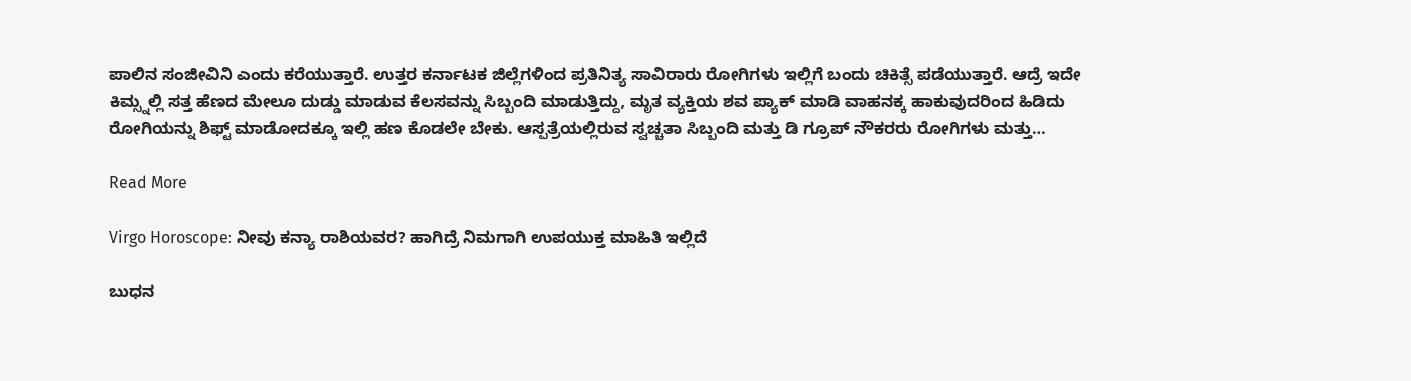ಪಾಲಿನ ಸಂಜೀವಿನಿ ಎಂದು ಕರೆಯುತ್ತಾರೆ. ಉತ್ತರ ಕರ್ನಾಟಕ ಜಿಲ್ಲೆಗಳಿಂದ ಪ್ರತಿನಿತ್ಯ ಸಾವಿರಾರು ರೋಗಿಗಳು ಇಲ್ಲಿಗೆ ಬಂದು ಚಿಕಿತ್ಸೆ ಪಡೆಯುತ್ತಾರೆ. ಆದ್ರೆ ಇದೇ ಕಿಮ್ಸ್ನಲ್ಲಿ ಸತ್ತ ಹೆಣದ ಮೇಲೂ ದುಡ್ಡು ಮಾಡುವ ಕೆಲಸವನ್ನು ಸಿಬ್ಬಂದಿ ಮಾಡುತ್ತಿದ್ದು, ಮೃತ ವ್ಯಕ್ತಿಯ ಶವ ಪ್ಯಾಕ್ ಮಾಡಿ ವಾಹನಕ್ಕ ಹಾಕುವುದರಿಂದ ಹಿಡಿದು ರೋಗಿಯನ್ನು ಶಿಫ್ಟ್ ಮಾಡೋದಕ್ಕೂ ಇಲ್ಲಿ ಹಣ ಕೊಡಲೇ ಬೇಕು. ಆಸ್ಪತ್ರೆಯಲ್ಲಿರುವ ಸ್ವಚ್ಚತಾ ಸಿಬ್ಬಂದಿ ಮತ್ತು ಡಿ ಗ್ರೂಪ್ ನೌಕರರು ರೋಗಿಗಳು ಮತ್ತು…

Read More

Virgo Horoscope: ನೀವು ಕನ್ಯಾ ರಾಶಿಯವರ? ಹಾಗಿದ್ರೆ ನಿಮಗಾಗಿ ಉಪಯುಕ್ತ ಮಾಹಿತಿ ಇಲ್ಲಿದೆ

ಬುಧನ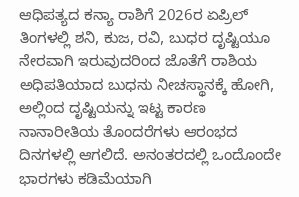ಆಧಿಪತ್ಯದ ಕನ್ಯಾ ರಾಶಿಗೆ 2026ರ ಏಪ್ರಿಲ್ ತಿಂಗಳಲ್ಲಿ ಶನಿ, ಕುಜ, ರವಿ, ಬುಧರ ದೃಷ್ಟಿಯೂ ನೇರವಾಗಿ ಇರುವುದರಿಂದ ಜೊತೆಗೆ ರಾಶಿಯ ಅಧಿಪತಿಯಾದ ಬುಧನು ನೀಚಸ್ಥಾನಕ್ಕೆ ಹೋಗಿ, ಅಲ್ಲಿಂದ ದೃಷ್ಟಿಯನ್ನು ಇಟ್ಟ ಕಾರಣ ನಾನಾರೀತಿಯ ತೊಂದರೆಗಳು ಆರಂಭದ ದಿನಗಳಲ್ಲಿ ಆಗಲಿದೆ. ಅನಂತರದಲ್ಲಿ ಒಂದೊಂದೇ ಭಾರಗಳು ಕಡಿಮೆಯಾಗಿ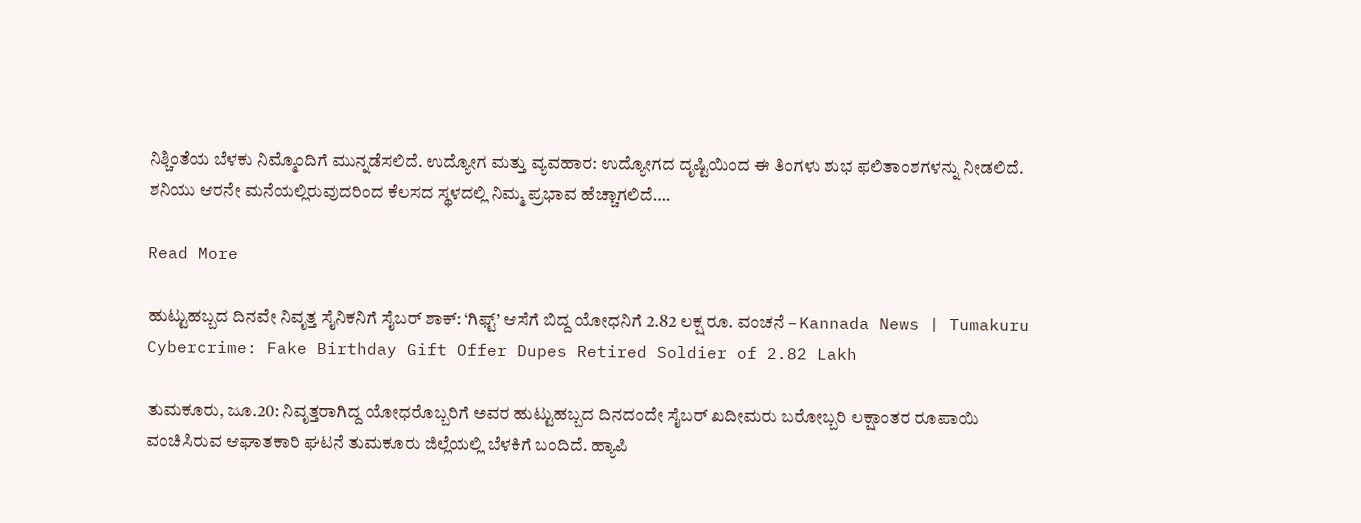ನಿಶ್ಚಿಂತೆಯ ಬೆಳಕು ನಿಮ್ಮೊಂದಿಗೆ ಮುನ್ನಡೆಸಲಿದೆ. ಉದ್ಯೋಗ ಮತ್ತು ವ್ಯವಹಾರ: ಉದ್ಯೋಗದ ದೃಷ್ಟಿಯಿಂದ ಈ ತಿಂಗಳು ಶುಭ ಫಲಿತಾಂಶಗಳನ್ನು ನೀಡಲಿದೆ. ಶನಿಯು ಆರನೇ ಮನೆಯಲ್ಲಿರುವುದರಿಂದ ಕೆಲಸದ ಸ್ಥಳದಲ್ಲಿ ನಿಮ್ಮ ಪ್ರಭಾವ ಹೆಚ್ಚಾಗಲಿದೆ….

Read More

ಹುಟ್ಟುಹಬ್ಬದ ದಿನವೇ ನಿವೃತ್ತ ಸೈನಿಕನಿಗೆ ಸೈಬರ್ ಶಾಕ್: ‘ಗಿಫ್ಟ್’ ಆಸೆಗೆ ಬಿದ್ದ ಯೋಧನಿಗೆ 2.82 ಲಕ್ಷ ರೂ. ವಂಚನೆ – Kannada News | Tumakuru Cybercrime: Fake Birthday Gift Offer Dupes Retired Soldier of 2.82 Lakh

ತುಮಕೂರು, ಜೂ.20: ನಿವೃತ್ತರಾಗಿದ್ದ ಯೋಧರೊಬ್ಬರಿಗೆ ಅವರ ಹುಟ್ಟುಹಬ್ಬದ ದಿನದಂದೇ ಸೈಬರ್ ಖದೀಮರು ಬರೋಬ್ಬರಿ ಲಕ್ಷಾಂತರ ರೂಪಾಯಿ ವಂಚಿಸಿರುವ ಆಘಾತಕಾರಿ ಘಟನೆ ತುಮಕೂರು ಜಿಲ್ಲೆಯಲ್ಲಿ ಬೆಳಕಿಗೆ ಬಂದಿದೆ. ಹ್ಯಾಪಿ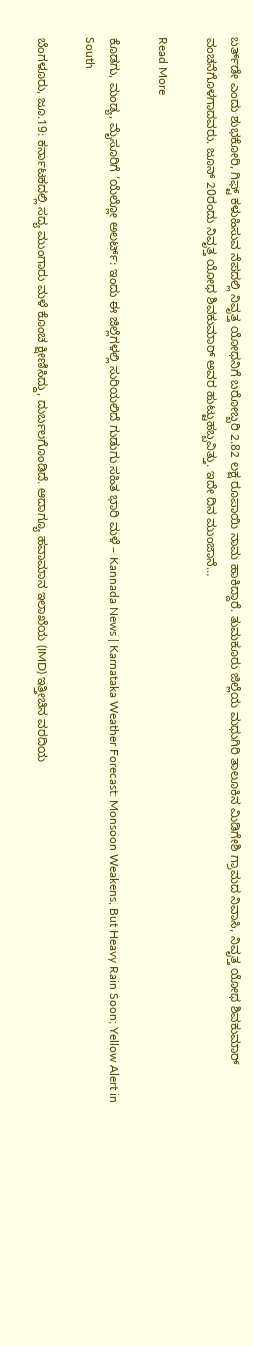ಬರ್ತ್‌ಡೇ ಎಂದು ಶುಭಕೋರಿ, ಗಿಫ್ಟ್ ಕಳುಹಿಸುವ ನೆಪದಲ್ಲಿ ನಿವೃತ್ತ ಯೋಧನಿಗೆ ಬರೋಬ್ಬರಿ 2.82 ಲಕ್ಷ ರೂಪಾಯಿ ನಾಮ ಹಾಕಿದ್ದಾರೆ. ತುಮಕೂರು ಜಿಲ್ಲೆಯ ಮಧುಗಿರಿ ತಾಲೂಕಿನ ಮಿಡಿಗೇಶಿ ಗ್ರಾಮದ ನಿವಾಸಿ, ನಿವೃತ್ತ ಯೋಧ ಶಿವಕುಮಾರ್ ವಂಚನೆಗೊಳಗಾದವರು. ಜೂನ್ 20ರಂದು ನಿವೃತ್ತ ಯೋಧ ಶಿವಕುಮಾರ್ ಅವರ ಹುಟ್ಟುಹಬ್ಬವಿತ್ತು. ಇದೇ ದಿನ ಮುಂಜಾನೆ…

Read More

ಕೊಡಗು, ಮಂಡ್ಯ, ಮೈಸೂರಿಗೆ ‘ಯೆಲ್ಲೋ ಅಲರ್ಟ್: ಇಂದು ಈ ಜಿಲ್ಲೆಗಳಲ್ಲಿ ಸುರಿಯಲಿದೆ ಗುಡುಗು ಸಹಿತ ಭಾರಿ ಮಳೆ – Kannada News | Karnataka Weather Forecast: Monsoon Weakens, But Heavy Rain Soon; Yellow Alert in South

ಬೆಂಗಳೂರು, ಜೂ.19: ಕರ್ನಾಟಕದಲ್ಲಿ ಸದ್ಯ ಮುಂಗಾರು ಮಳೆ ಕೊಂಚ ಕ್ಷೀಣಿಸಿದ್ದು, ದುರ್ಬಲಗೊಂಡಿದೆ. ಆದಾಗ್ಯೂ ಹವಾಮಾನ ಇಲಾಖೆಯ (IMD) ಇತ್ತೀಚಿನ ವರದಿಯ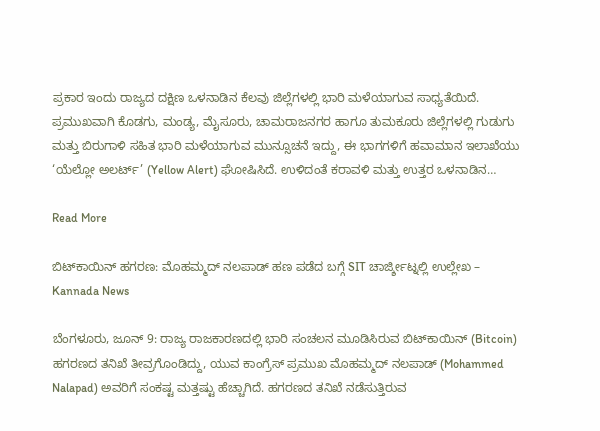ಪ್ರಕಾರ ಇಂದು ರಾಜ್ಯದ ದಕ್ಷಿಣ ಒಳನಾಡಿನ ಕೆಲವು ಜಿಲ್ಲೆಗಳಲ್ಲಿ ಭಾರಿ ಮಳೆಯಾಗುವ ಸಾಧ್ಯತೆಯಿದೆ. ಪ್ರಮುಖವಾಗಿ ಕೊಡಗು, ಮಂಡ್ಯ, ಮೈಸೂರು, ಚಾಮರಾಜನಗರ ಹಾಗೂ ತುಮಕೂರು ಜಿಲ್ಲೆಗಳಲ್ಲಿ ಗುಡುಗು ಮತ್ತು ಬಿರುಗಾಳಿ ಸಹಿತ ಭಾರಿ ಮಳೆಯಾಗುವ ಮುನ್ಸೂಚನೆ ಇದ್ದು, ಈ ಭಾಗಗಳಿಗೆ ಹವಾಮಾನ ಇಲಾಖೆಯು ‘ಯೆಲ್ಲೋ ಅಲರ್ಟ್’ (Yellow Alert) ಘೋಷಿಸಿದೆ. ಉಳಿದಂತೆ ಕರಾವಳಿ ಮತ್ತು ಉತ್ತರ ಒಳನಾಡಿನ…

Read More

ಬಿಟ್‌ಕಾಯಿನ್ ಹಗರಣ: ಮೊಹಮ್ಮದ್ ನಲಪಾಡ್‌ ಹಣ ಪಡೆದ ಬಗ್ಗೆ SIT ಚಾರ್ಜ್ಶೀಟ್ನಲ್ಲಿ ಉಲ್ಲೇಖ – Kannada News

ಬೆಂಗಳೂರು, ಜೂನ್ 9: ರಾಜ್ಯ ರಾಜಕಾರಣದಲ್ಲಿ ಭಾರಿ ಸಂಚಲನ ಮೂಡಿಸಿರುವ ಬಿಟ್‌ಕಾಯಿನ್ (Bitcoin) ಹಗರಣದ ತನಿಖೆ ತೀವ್ರಗೊಂಡಿದ್ದು, ಯುವ ಕಾಂಗ್ರೆಸ್ ಪ್ರಮುಖ ಮೊಹಮ್ಮದ್ ನಲಪಾಡ್ (Mohammed Nalapad) ಅವರಿಗೆ ಸಂಕಷ್ಟ ಮತ್ತಷ್ಟು ಹೆಚ್ಚಾಗಿದೆ. ಹಗರಣದ ತನಿಖೆ ನಡೆಸುತ್ತಿರುವ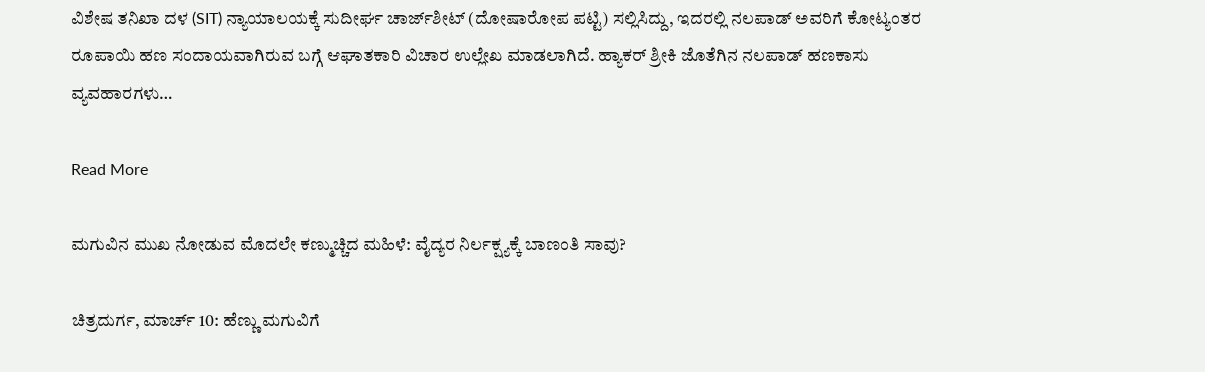ವಿಶೇಷ ತನಿಖಾ ದಳ (SIT) ನ್ಯಾಯಾಲಯಕ್ಕೆ ಸುದೀರ್ಘ ಚಾರ್ಜ್‌ಶೀಟ್ (ದೋಷಾರೋಪ ಪಟ್ಟಿ) ಸಲ್ಲಿಸಿದ್ದು, ಇದರಲ್ಲಿ ನಲಪಾಡ್ ಅವರಿಗೆ ಕೋಟ್ಯಂತರ ರೂಪಾಯಿ ಹಣ ಸಂದಾಯವಾಗಿರುವ ಬಗ್ಗೆ ಆಘಾತಕಾರಿ ವಿಚಾರ ಉಲ್ಲೇಖ ಮಾಡಲಾಗಿದೆ. ಹ್ಯಾಕರ್ ಶ್ರೀಕಿ ಜೊತೆಗಿನ ನಲಪಾಡ್ ಹಣಕಾಸು ವ್ಯವಹಾರಗಳು…

Read More

ಮಗುವಿನ ಮುಖ ನೋಡುವ ಮೊದಲೇ ಕಣ್ಮುಚ್ಚಿದ ಮಹಿಳೆ: ವೈದ್ಯರ ನಿರ್ಲಕ್ಷ್ಯಕ್ಕೆ ಬಾಣಂತಿ ಸಾವು?

ಚಿತ್ರದುರ್ಗ, ಮಾರ್ಚ್ 10: ಹೆಣ್ಣು ಮಗುವಿಗೆ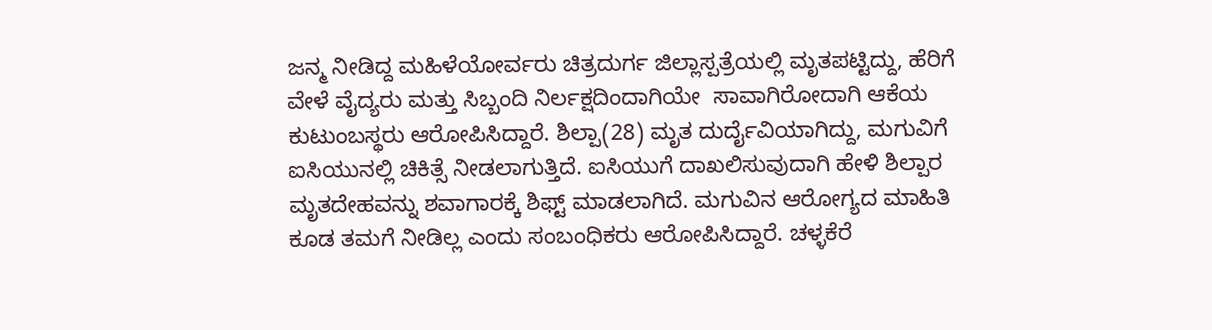ಜನ್ಮ ನೀಡಿದ್ದ ಮಹಿಳೆಯೋರ್ವರು ಚಿತ್ರದುರ್ಗ ಜಿಲ್ಲಾಸ್ಪತ್ರೆಯಲ್ಲಿ ಮೃತಪಟ್ಟಿದ್ದು, ಹೆರಿಗೆ ವೇಳೆ ವೈದ್ಯರು ಮತ್ತು ಸಿಬ್ಬಂದಿ ನಿರ್ಲಕ್ಷದಿಂದಾಗಿಯೇ  ಸಾವಾಗಿರೋದಾಗಿ ಆಕೆಯ ಕುಟುಂಬಸ್ಥರು ಆರೋಪಿಸಿದ್ದಾರೆ. ಶಿಲ್ಪಾ(28) ಮೃತ ದುರ್ದೈವಿಯಾಗಿದ್ದು, ಮಗುವಿಗೆ ಐಸಿಯುನಲ್ಲಿ ಚಿಕಿತ್ಸೆ ನೀಡಲಾಗುತ್ತಿದೆ. ಐಸಿಯುಗೆ ದಾಖಲಿಸುವುದಾಗಿ ಹೇಳಿ ಶಿಲ್ಪಾರ ಮೃತದೇಹವನ್ನು ಶವಾಗಾರಕ್ಕೆ ಶಿಫ್ಟ್ ಮಾಡಲಾಗಿದೆ. ಮಗುವಿನ ಆರೋಗ್ಯದ ಮಾಹಿತಿ ಕೂಡ ತಮಗೆ ನೀಡಿಲ್ಲ ಎಂದು ಸಂಬಂಧಿಕರು ಆರೋಪಿಸಿದ್ದಾರೆ. ಚಳ್ಳಕೆರೆ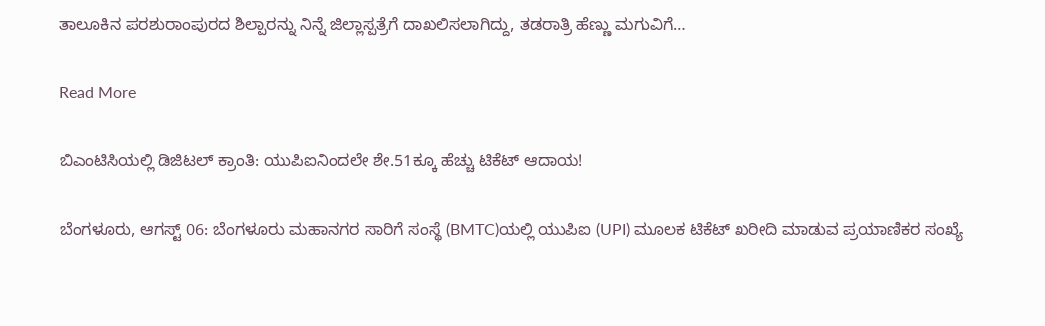ತಾಲೂಕಿನ ಪರಶುರಾಂಪುರದ ಶಿಲ್ಪಾರನ್ನು ನಿನ್ನೆ ಜಿಲ್ಲಾಸ್ಪತ್ರೆಗೆ ದಾಖಲಿಸಲಾಗಿದ್ದು, ತಡರಾತ್ರಿ ಹೆಣ್ಣು ಮಗುವಿಗೆ…

Read More

ಬಿಎಂಟಿಸಿಯಲ್ಲಿ ಡಿಜಿಟಲ್ ಕ್ರಾಂತಿ: ಯುಪಿಐನಿಂದಲೇ ಶೇ.51ಕ್ಕೂ ಹೆಚ್ಚು ಟಿಕೆಟ್ ಆದಾಯ!

ಬೆಂಗಳೂರು, ಆಗಸ್ಟ್ 06: ಬೆಂಗಳೂರು ಮಹಾನಗರ ಸಾರಿಗೆ ಸಂಸ್ಥೆ (BMTC)ಯಲ್ಲಿ ಯುಪಿಐ (UPI) ಮೂಲಕ ಟಿಕೆಟ್ ಖರೀದಿ ಮಾಡುವ ಪ್ರಯಾಣಿಕರ ಸಂಖ್ಯೆ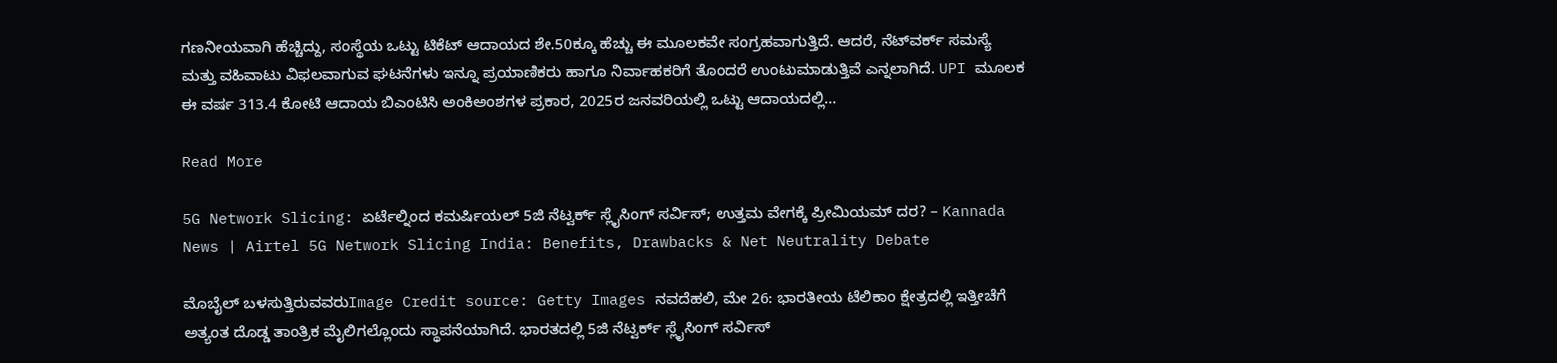ಗಣನೀಯವಾಗಿ ಹೆಚ್ಚಿದ್ದು, ಸಂಸ್ಥೆಯ ಒಟ್ಟು ಟಿಕೆಟ್ ಆದಾಯದ ಶೇ.50ಕ್ಕೂ ಹೆಚ್ಚು ಈ ಮೂಲಕವೇ ಸಂಗ್ರಹವಾಗುತ್ತಿದೆ. ಆದರೆ, ನೆಟ್‌ವರ್ಕ್ ಸಮಸ್ಯೆ ಮತ್ತು ವಹಿವಾಟು ವಿಫಲವಾಗುವ ಘಟನೆಗಳು ಇನ್ನೂ ಪ್ರಯಾಣಿಕರು ಹಾಗೂ ನಿರ್ವಾಹಕರಿಗೆ ತೊಂದರೆ ಉಂಟುಮಾಡುತ್ತಿವೆ ಎನ್ನಲಾಗಿದೆ. UPI ಮೂಲಕ ಈ ವರ್ಷ 313.4 ಕೋಟಿ ಆದಾಯ ಬಿಎಂಟಿಸಿ ಅಂಕಿಅಂಶಗಳ ಪ್ರಕಾರ, 2025ರ ಜನವರಿಯಲ್ಲಿ ಒಟ್ಟು ಆದಾಯದಲ್ಲಿ…

Read More

5G Network Slicing: ಏರ್ಟೆಲ್ನಿಂದ ಕಮರ್ಷಿಯಲ್ 5ಜಿ ನೆಟ್ವರ್ಕ್ ಸ್ಲೈಸಿಂಗ್ ಸರ್ವಿಸ್; ಉತ್ತಮ ವೇಗಕ್ಕೆ ಪ್ರೀಮಿಯಮ್ ದರ? – Kannada News | Airtel 5G Network Slicing India: Benefits, Drawbacks & Net Neutrality Debate

ಮೊಬೈಲ್ ಬಳಸುತ್ತಿರುವವರುImage Credit source: Getty Images ನವದೆಹಲಿ, ಮೇ 26: ಭಾರತೀಯ ಟೆಲಿಕಾಂ ಕ್ಷೇತ್ರದಲ್ಲಿ ಇತ್ತೀಚೆಗೆ ಅತ್ಯಂತ ದೊಡ್ಡ ತಾಂತ್ರಿಕ ಮೈಲಿಗಲ್ಲೊಂದು ಸ್ಥಾಪನೆಯಾಗಿದೆ. ಭಾರತದಲ್ಲಿ 5ಜಿ ನೆಟ್ವರ್ಕ್ ಸ್ಲೈಸಿಂಗ್ ಸರ್ವಿಸ್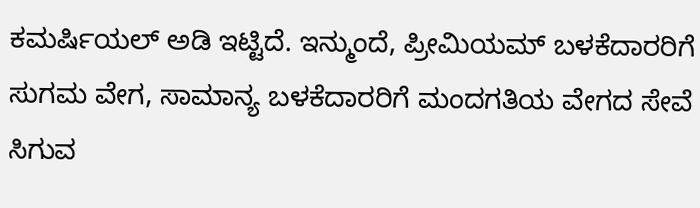ಕಮರ್ಷಿಯಲ್ ಅಡಿ ಇಟ್ಟಿದೆ. ಇನ್ಮುಂದೆ, ಪ್ರೀಮಿಯಮ್ ಬಳಕೆದಾರರಿಗೆ ಸುಗಮ ವೇಗ, ಸಾಮಾನ್ಯ ಬಳಕೆದಾರರಿಗೆ ಮಂದಗತಿಯ ವೇಗದ ಸೇವೆ ಸಿಗುವ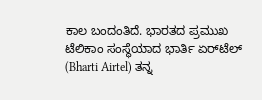ಕಾಲ ಬಂದಂತಿದೆ. ಭಾರತದ ಪ್ರಮುಖ ಟೆಲಿಕಾಂ ಸಂಸ್ಥೆಯಾದ ಭಾರ್ತಿ ಏರ್‌ಟೆಲ್ (Bharti Airtel) ತನ್ನ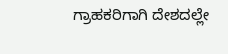ಗ್ರಾಹಕರಿಗಾಗಿ ದೇಶದಲ್ಲೇ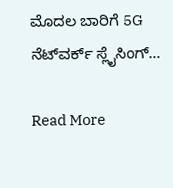ಮೊದಲ ಬಾರಿಗೆ 5G ನೆಟ್‌ವರ್ಕ್ ಸ್ಲೈಸಿಂಗ್…

Read More